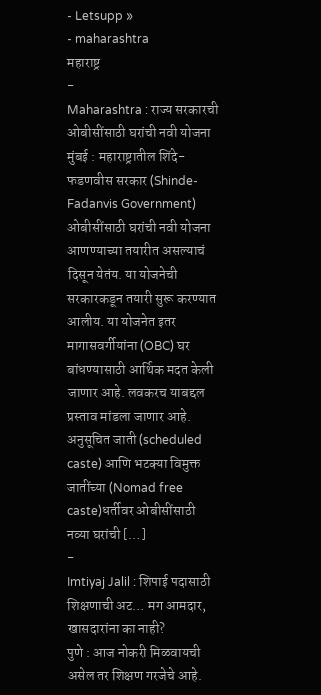- Letsupp »
- maharashtra
महाराष्ट्र
-
Maharashtra : राज्य सरकारची ओबीसींसाठी घरांची नवी योजना
मुंबई : महाराष्ट्रातील शिंदे-फडणवीस सरकार (Shinde-Fadanvis Government) ओबीसींसाठी घरांची नवी योजना आणण्याच्या तयारीत असल्याचं दिसून येतंय. या योजनेची सरकारकडून तयारी सुरू करण्यात आलीय. या योजनेत इतर मागासवर्गीयांना (OBC) घर बांधण्यासाठी आर्थिक मदत केली जाणार आहे. लवकरच याबद्दल प्रस्ताव मांडला जाणार आहे. अनुसूचित जाती (scheduled caste) आणि भटक्या विमुक्त जातींच्या (Nomad free caste)धर्तीवर ओबीसींसाठी नव्या घरांची […]
-
Imtiyaj Jalil : शिपाई पदासाठी शिक्षणाची अट… मग आमदार, खासदारांना का नाही?
पुणे : आज नोकरी मिळवायची असेल तर शिक्षण गरजेचे आहे.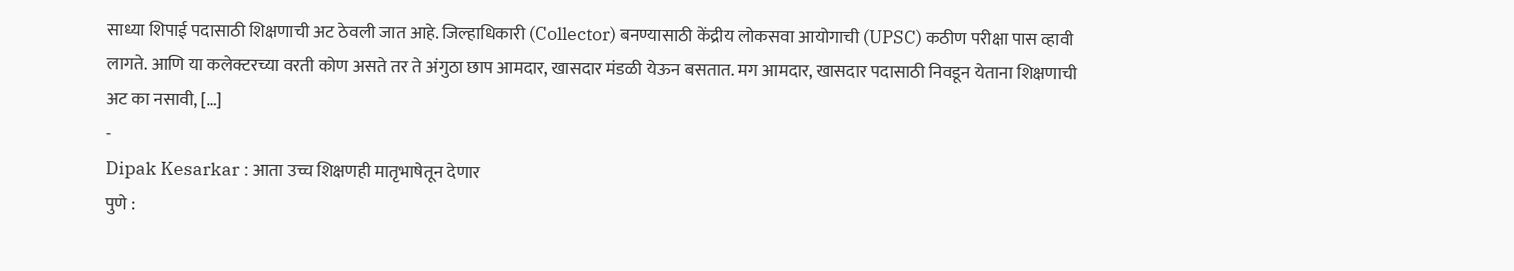साध्या शिपाई पदासाठी शिक्षणाची अट ठेवली जात आहे. जिल्हाधिकारी (Collector) बनण्यासाठी केंद्रीय लोकसवा आयोगाची (UPSC) कठीण परीक्षा पास व्हावी लागते. आणि या कलेक्टरच्या वरती कोण असते तर ते अंगुठा छाप आमदार, खासदार मंडळी येऊन बसतात. मग आमदार, खासदार पदासाठी निवडून येताना शिक्षणाची अट का नसावी, […]
-
Dipak Kesarkar : आता उच्च शिक्षणही मातृभाषेतून देणार
पुणे :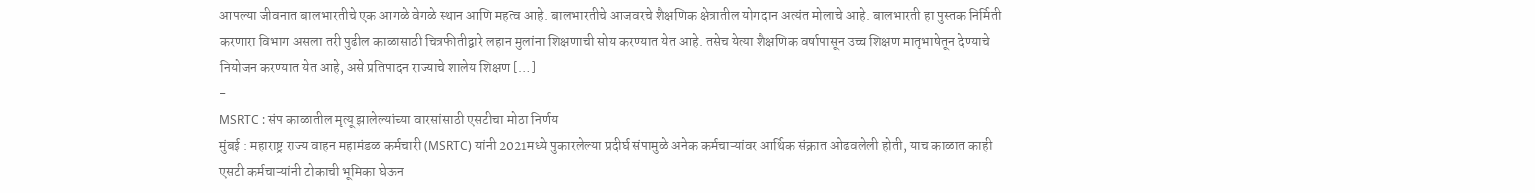आपल्या जीवनात बालभारतीचे एक आगळे वेगळे स्थान आणि महत्व आहे. बालभारतीचे आजवरचे शैक्षणिक क्षेत्रातील योगदान अत्यंत मोलाचे आहे. बालभारती हा पुस्तक निर्मिती करणारा विभाग असला तरी पुढील काळासाठी चित्रफीतीद्वारे लहान मुलांना शिक्षणाची सोय करण्यात येत आहे. तसेच येत्या शैक्षणिक वर्षापासून उच्च शिक्षण मातृभाषेतून देण्याचे नियोजन करण्यात येत आहे, असे प्रतिपादन राज्याचे शालेय शिक्षण […]
-
MSRTC : संप काळातील मृत्यू झालेल्यांच्या वारसांसाठी एसटीचा मोठा निर्णय
मुंबई : महाराष्ट्र राज्य वाहन महामंडळ कर्मचारी (MSRTC) यांनी 2021मध्ये पुकारलेल्या प्रदीर्घ संपामुळे अनेक कर्मचाऱ्यांवर आर्थिक संक्रात ओढवलेली होती, याच काळात काही एसटी कर्मचाऱ्यांनी टोकाची भूमिका घेऊन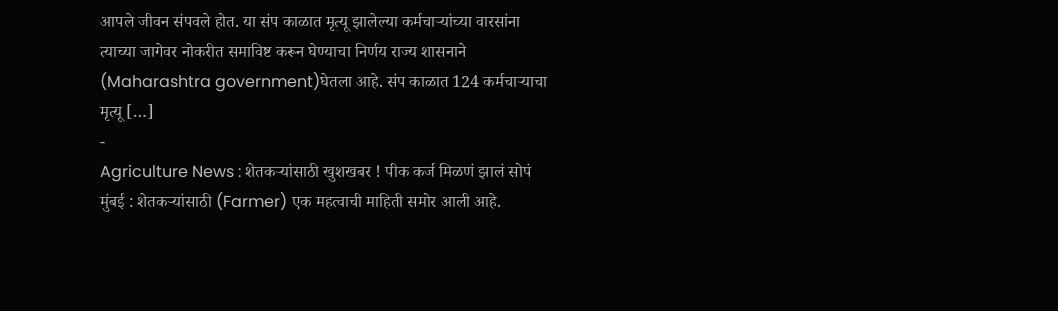आपले जीवन संपवले होत. या संप काळात मृत्यू झालेल्या कर्मचाऱ्यांच्या वारसांना त्याच्या जागेवर नोकरीत समाविष्ट करून घेण्याचा निर्णय राज्य शासनाने (Maharashtra government)घेतला आहे. संप काळात 124 कर्मचाऱ्याचा मृत्यू […]
-
Agriculture News : शेतकऱ्यांसाठी खुशखबर ! पीक कर्ज मिळणं झालं सोपं
मुंबई : शेतकऱ्यांसाठी (Farmer) एक महत्वाची माहिती समोर आली आहे.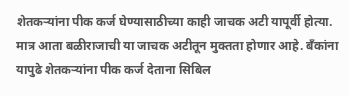शेतकऱ्यांना पीक कर्ज घेण्यासाठीच्या काही जाचक अटी यापूर्वी होत्या. मात्र आता बळीराजाची या जाचक अटीतून मुक्तता होणार आहे. बँकांना यापुढे शेतकऱ्यांना पीक कर्ज देताना सिबिल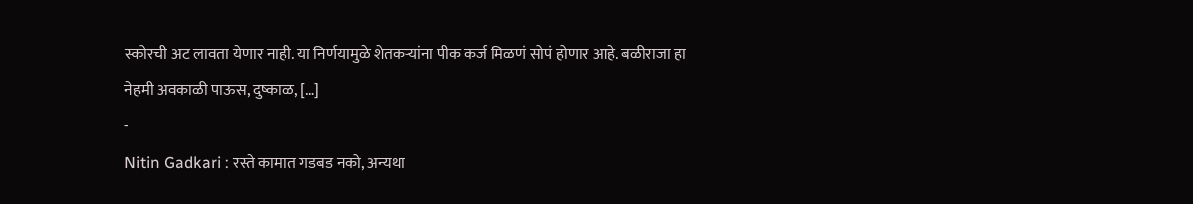स्कोरची अट लावता येणार नाही. या निर्णयामुळे शेतकऱ्यांना पीक कर्ज मिळणं सोपं होणार आहे. बळीराजा हा नेहमी अवकाळी पाऊस, दुष्काळ, […]
-
Nitin Gadkari : रस्ते कामात गडबड नको, अन्यथा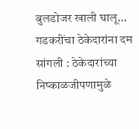बुलडोजर खाली घालू… गडकरींचा ठेकेदारांना दम
सांगली : ठेकेदारांच्या निष्काळजीपणामुळे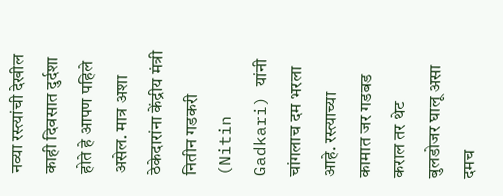नव्या रस्त्यांची देखील काही दिवसात दुर्दशा होते हे आपण पहिले असेल. मात्र अशा ठेकेदारांना केंद्रीय मंत्री नितीन गडकरी (Nitin Gadkari) यांनी चांगलाच दम भरला आहे. रस्त्याच्या कामात जर गडबड कराल तर थेट बुलडोजर घालू असा दमच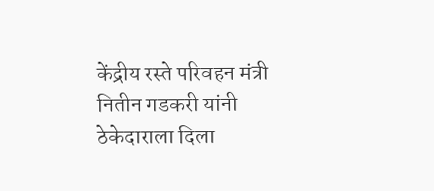केंद्रीय रस्ते परिवहन मंत्री नितीन गडकरी यांनी ठेकेदाराला दिला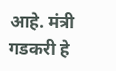आहे. मंत्री गडकरी हे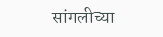सांगलीच्या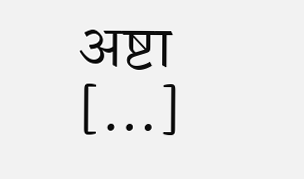अष्टा […]